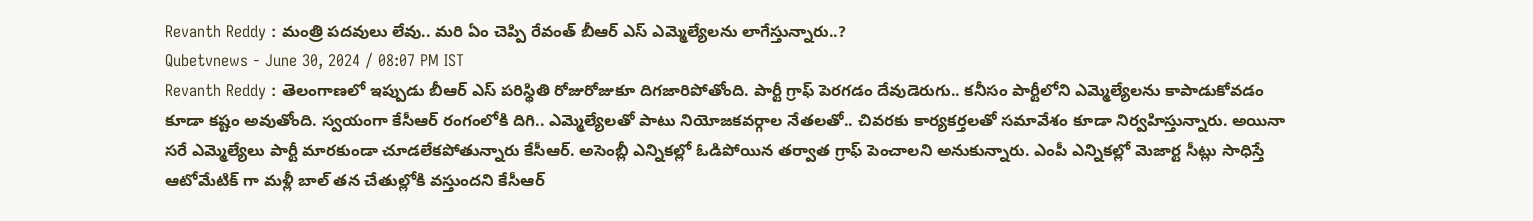Revanth Reddy : మంత్రి పదవులు లేవు.. మరి ఏం చెప్పి రేవంత్ బీఆర్ ఎస్ ఎమ్మెల్యేలను లాగేస్తున్నారు..?
Qubetvnews - June 30, 2024 / 08:07 PM IST
Revanth Reddy : తెలంగాణలో ఇప్పుడు బీఆర్ ఎస్ పరిస్థితి రోజురోజుకూ దిగజారిపోతోంది. పార్టీ గ్రాఫ్ పెరగడం దేవుడెరుగు.. కనీసం పార్టీలోని ఎమ్మెల్యేలను కాపాడుకోవడం కూడా కష్టం అవుతోంది. స్వయంగా కేసీఆర్ రంగంలోకి దిగి.. ఎమ్మెల్యేలతో పాటు నియోజకవర్గాల నేతలతో.. చివరకు కార్యకర్తలతో సమావేశం కూడా నిర్వహిస్తున్నారు. అయినా సరే ఎమ్మెల్యేలు పార్టీ మారకుండా చూడలేకపోతున్నారు కేసీఆర్. అసెంబ్లీ ఎన్నికల్లో ఓడిపోయిన తర్వాత గ్రాఫ్ పెంచాలని అనుకున్నారు. ఎంపీ ఎన్నికల్లో మెజార్ట సీట్లు సాధిస్తే ఆటోమేటిక్ గా మళ్లీ బాల్ తన చేతుల్లోకి వస్తుందని కేసీఆర్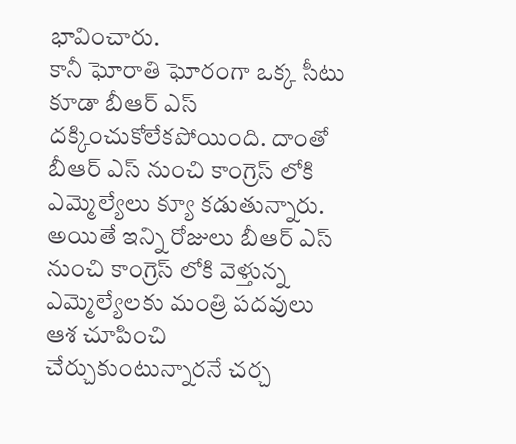భావించారు.
కానీ ఘోరాతి ఘోరంగా ఒక్క సీటు కూడా బీఆర్ ఎస్ దక్కించుకోలేకపోయింది. దాంతో బీఆర్ ఎస్ నుంచి కాంగ్రెస్ లోకి ఎమ్మెల్యేలు క్యూ కడుతున్నారు. అయితే ఇన్ని రోజులు బీఆర్ ఎస్ నుంచి కాంగ్రెస్ లోకి వెళ్తున్న ఎమ్మెల్యేలకు మంత్రి పదవులు ఆశ చూపించి చేర్చుకుంటున్నారనే చర్చ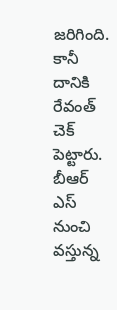జరిగింది. కానీ దానికి రేవంత్ చెక్ పెట్టారు. బీఆర్ ఎస్ నుంచి వస్తున్న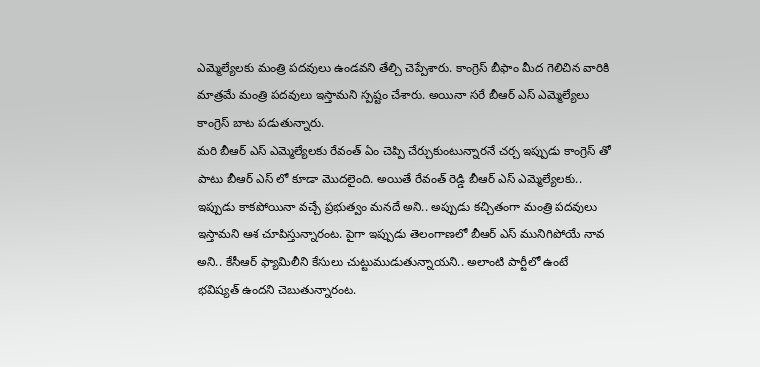ఎమ్మెల్యేలకు మంత్రి పదవులు ఉండవని తేల్చి చెప్పేశారు. కాంగ్రెస్ బీఫాం మీద గెలిచిన వారికి మాత్రమే మంత్రి పదవులు ఇస్తామని స్పష్టం చేశారు. అయినా సరే బీఆర్ ఎస్ ఎమ్మెల్యేలు కాంగ్రెస్ బాట పడుతున్నారు.
మరి బీఆర్ ఎస్ ఎమ్మెల్యేలకు రేవంత్ ఏం చెప్పి చేర్చుకుంటున్నారనే చర్చ ఇప్పుడు కాంగ్రెస్ తో పాటు బీఆర్ ఎస్ లో కూడా మొదలైంది. అయితే రేవంత్ రెడ్డి బీఆర్ ఎస్ ఎమ్మెల్యేలకు.. ఇప్పుడు కాకపోయినా వచ్చే ప్రభుత్వం మనదే అని.. అప్పుడు కచ్చితంగా మంత్రి పదవులు ఇస్తామని ఆశ చూపిస్తున్నారంట. పైగా ఇప్పుడు తెలంగాణలో బీఆర్ ఎస్ మునిగిపోయే నావ అని.. కేసీఆర్ ఫ్యామిలీని కేసులు చుట్టుముడుతున్నాయని.. అలాంటి పార్టీలో ఉంటే భవిష్యత్ ఉందని చెబుతున్నారంట.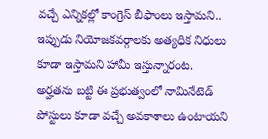వచ్చే ఎన్నికల్లో కాంగ్రెస్ బీఫాంలు ఇస్తామని.. ఇప్పుడు నియోజకవర్గాలకు అత్యధిక నిధులు కూడా ఇస్తామని హామీ ఇస్తున్నారంట.
అర్హతను బట్టి ఈ ప్రభుత్వంలో నామినేటెడ్ పోస్టులు కూడా వచ్చే అవకాశాలు ఉంటాయని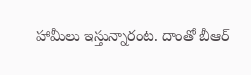హామీలు ఇస్తున్నారంట. దాంతో బీఆర్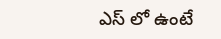ఎస్ లో ఉంటే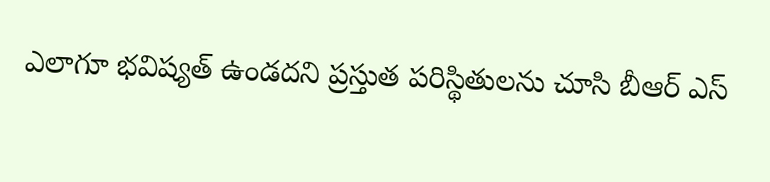ఎలాగూ భవిష్యత్ ఉండదని ప్రస్తుత పరిస్థితులను చూసి బీఆర్ ఎస్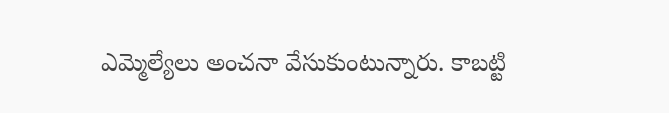ఎమ్మెల్యేలు అంచనా వేసుకుంటున్నారు. కాబట్టి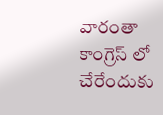వారంతా కాంగ్రెస్ లో చేరేందుకు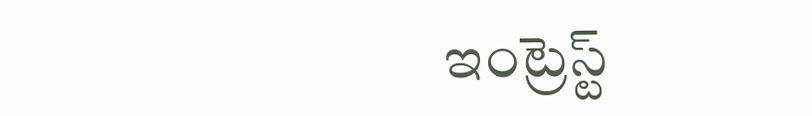ఇంట్రెస్ట్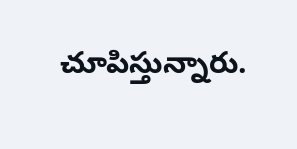చూపిస్తున్నారు.